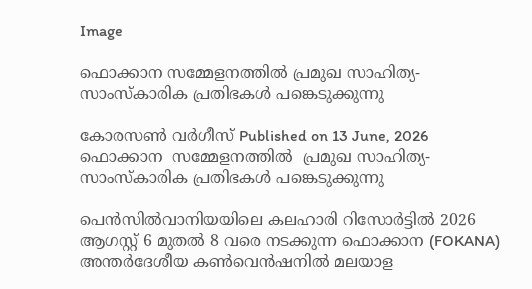Image

ഫൊക്കാന സമ്മേളനത്തില്‍ പ്രമുഖ സാഹിത്യ-സാംസ്‌കാരിക പ്രതിഭകള്‍ പങ്കെടുക്കുന്നു

കോരസണ്‍ വര്‍ഗീസ് Published on 13 June, 2026
ഫൊക്കാന  സമ്മേളനത്തില്‍  പ്രമുഖ സാഹിത്യ-സാംസ്‌കാരിക പ്രതിഭകള്‍ പങ്കെടുക്കുന്നു

പെന്‍സില്‍വാനിയയിലെ കലഹാരി റിസോര്‍ട്ടില്‍ 2026 ആഗസ്റ്റ് 6 മുതല്‍ 8 വരെ നടക്കുന്ന ഫൊക്കാന (FOKANA) അന്തര്‍ദേശീയ കണ്‍വെന്‍ഷനില്‍ മലയാള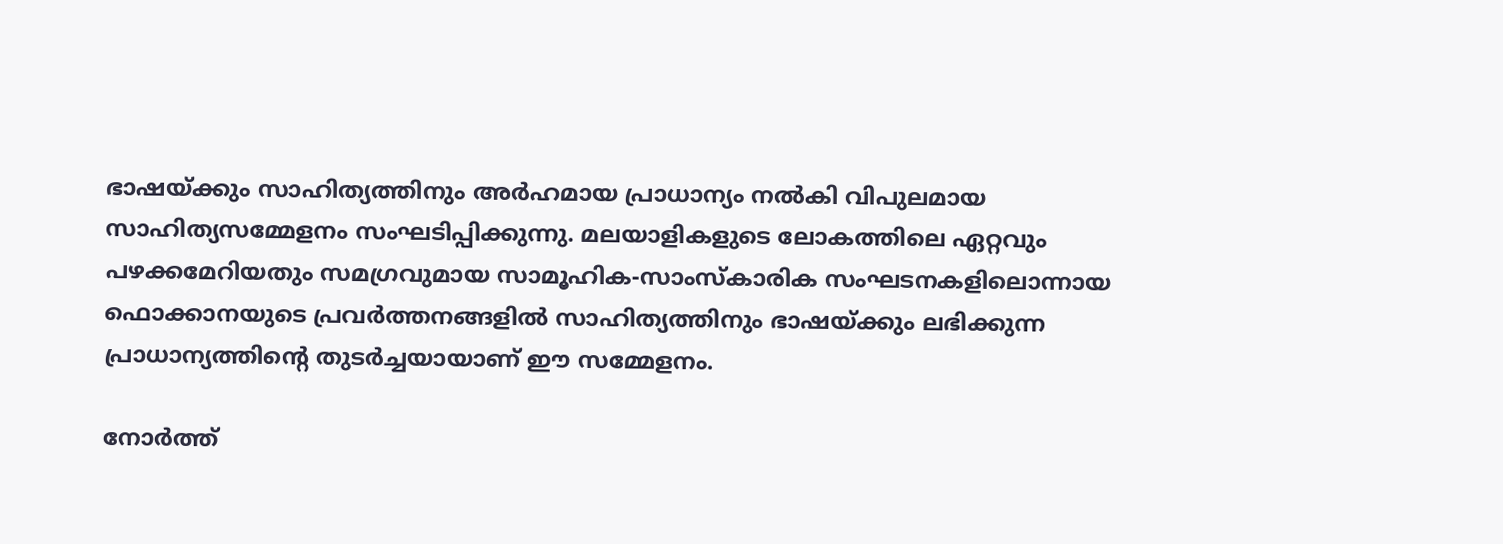ഭാഷയ്ക്കും സാഹിത്യത്തിനും അര്‍ഹമായ പ്രാധാന്യം നല്‍കി വിപുലമായ സാഹിത്യസമ്മേളനം സംഘടിപ്പിക്കുന്നു. മലയാളികളുടെ ലോകത്തിലെ ഏറ്റവും പഴക്കമേറിയതും സമഗ്രവുമായ സാമൂഹിക-സാംസ്‌കാരിക സംഘടനകളിലൊന്നായ ഫൊക്കാനയുടെ പ്രവര്‍ത്തനങ്ങളില്‍ സാഹിത്യത്തിനും ഭാഷയ്ക്കും ലഭിക്കുന്ന പ്രാധാന്യത്തിന്റെ തുടര്‍ച്ചയായാണ് ഈ സമ്മേളനം.

നോര്‍ത്ത്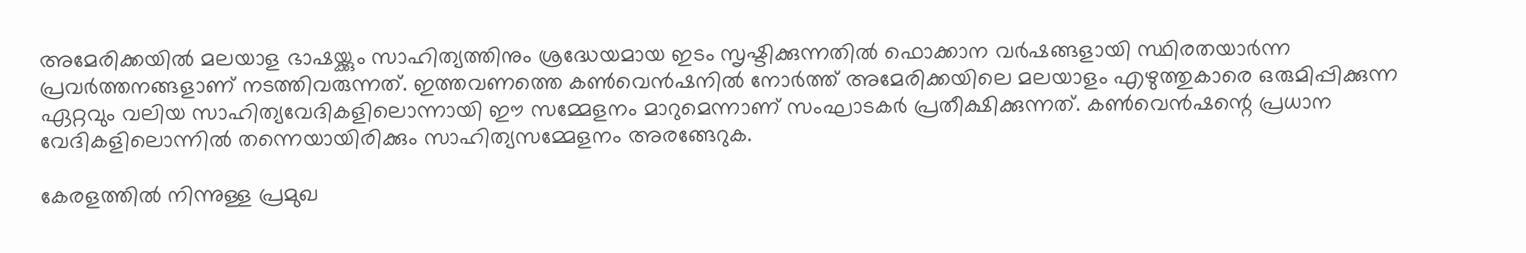അമേരിക്കയില്‍ മലയാള ഭാഷയ്ക്കും സാഹിത്യത്തിനും ശ്രദ്ധേയമായ ഇടം സൃഷ്ടിക്കുന്നതില്‍ ഫൊക്കാന വര്‍ഷങ്ങളായി സ്ഥിരതയാര്‍ന്ന പ്രവര്‍ത്തനങ്ങളാണ് നടത്തിവരുന്നത്. ഇത്തവണത്തെ കണ്‍വെന്‍ഷനില്‍ നോര്‍ത്ത് അമേരിക്കയിലെ മലയാളം എഴുത്തുകാരെ ഒരുമിപ്പിക്കുന്ന ഏറ്റവും വലിയ സാഹിത്യവേദികളിലൊന്നായി ഈ സമ്മേളനം മാറുമെന്നാണ് സംഘാടകര്‍ പ്രതീക്ഷിക്കുന്നത്. കണ്‍വെന്‍ഷന്റെ പ്രധാന വേദികളിലൊന്നില്‍ തന്നെയായിരിക്കും സാഹിത്യസമ്മേളനം അരങ്ങേറുക.

കേരളത്തില്‍ നിന്നുള്ള പ്രമുഖ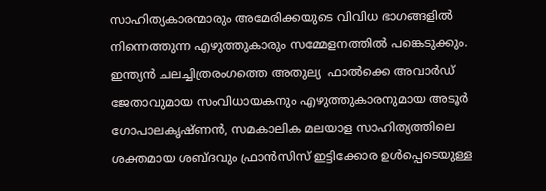സാഹിത്യകാരന്മാരും അമേരിക്കയുടെ വിവിധ ഭാഗങ്ങളില്‍ നിന്നെത്തുന്ന എഴുത്തുകാരും സമ്മേളനത്തില്‍ പങ്കെടുക്കും. ഇന്ത്യന്‍ ചലച്ചിത്രരംഗത്തെ അതുല്യ  ഫാൽക്കെ അവാർഡ് ജേതാവുമായ സംവിധായകനും എഴുത്തുകാരനുമായ അടൂര്‍ ഗോപാലകൃഷ്ണന്‍, സമകാലിക മലയാള സാഹിത്യത്തിലെ ശക്തമായ ശബ്ദവും ഫ്രാന്‍സിസ് ഇട്ടിക്കോര ഉള്‍പ്പെടെയുള്ള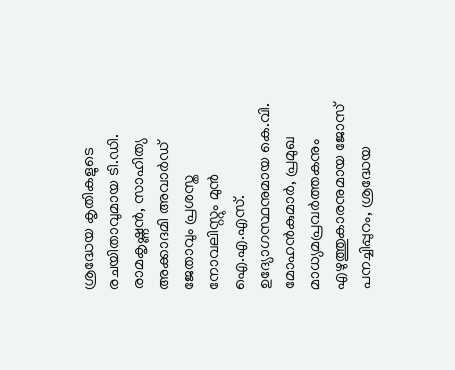ശ്രദ്ധേയ കൃതികളുടെ രചയിതാവുമായ ടി.ഡി. രാമകൃഷ്ണന്‍, സാഹിത്യ അക്കാദമി അവാര്‍ഡ് ജേതാവും പ്രശസ്ത നോവലിസ്റ്റും മുന്‍ ഐ.എ.എസ്. ഉദ്യോഗസ്ഥനുമായ കെ.വി. മോഹന്‍കുമാര്‍, പ്രമുഖ മാധ്യമപ്രവര്‍ത്തകനും എഴുത്തുകാരനുമായ ജോസ് പനച്ചിപ്പുറം, ശ്രദ്ധേയ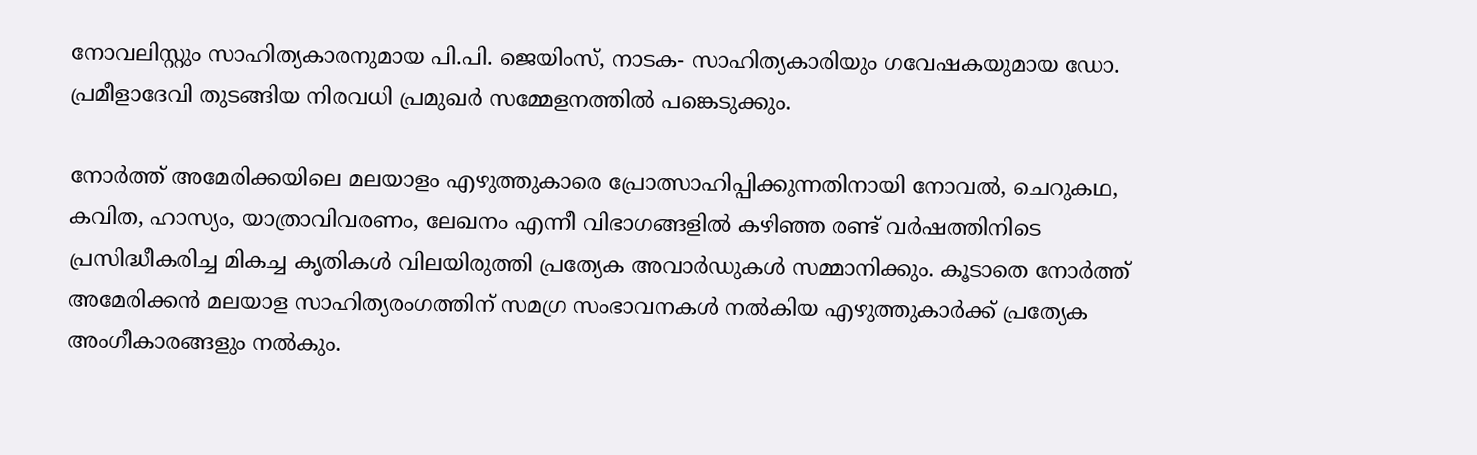നോവലിസ്റ്റും സാഹിത്യകാരനുമായ പി.പി. ജെയിംസ്, നാടക- സാഹിത്യകാരിയും ഗവേഷകയുമായ ഡോ. പ്രമീളാദേവി തുടങ്ങിയ നിരവധി പ്രമുഖര്‍ സമ്മേളനത്തില്‍ പങ്കെടുക്കും.

നോര്‍ത്ത് അമേരിക്കയിലെ മലയാളം എഴുത്തുകാരെ പ്രോത്സാഹിപ്പിക്കുന്നതിനായി നോവല്‍, ചെറുകഥ, കവിത, ഹാസ്യം, യാത്രാവിവരണം, ലേഖനം എന്നീ വിഭാഗങ്ങളില്‍ കഴിഞ്ഞ രണ്ട് വര്‍ഷത്തിനിടെ പ്രസിദ്ധീകരിച്ച മികച്ച കൃതികള്‍ വിലയിരുത്തി പ്രത്യേക അവാര്‍ഡുകള്‍ സമ്മാനിക്കും. കൂടാതെ നോര്‍ത്ത് അമേരിക്കന്‍ മലയാള സാഹിത്യരംഗത്തിന് സമഗ്ര സംഭാവനകള്‍ നല്‍കിയ എഴുത്തുകാര്‍ക്ക് പ്രത്യേക അംഗീകാരങ്ങളും നല്‍കും.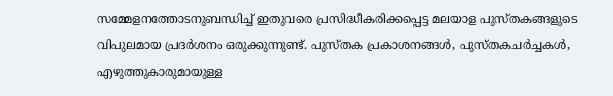സമ്മേളനത്തോടനുബന്ധിച്ച് ഇതുവരെ പ്രസിദ്ധീകരിക്കപ്പെട്ട മലയാള പുസ്തകങ്ങളുടെ വിപുലമായ പ്രദര്‍ശനം ഒരുക്കുന്നുണ്ട്. പുസ്തക പ്രകാശനങ്ങള്‍, പുസ്തകചര്‍ച്ചകള്‍, എഴുത്തുകാരുമായുള്ള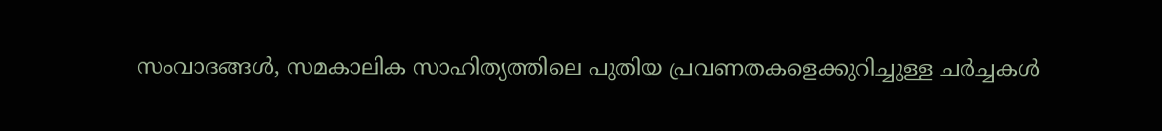സംവാദങ്ങള്‍, സമകാലിക സാഹിത്യത്തിലെ പുതിയ പ്രവണതകളെക്കുറിച്ചുള്ള ചര്‍ച്ചകള്‍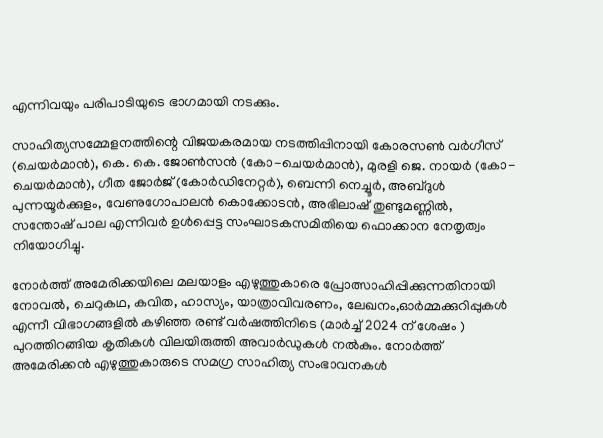എന്നിവയും പരിപാടിയുടെ ഭാഗമായി നടക്കും.

സാഹിത്യസമ്മേളനത്തിന്റെ വിജയകരമായ നടത്തിപ്പിനായി കോരസണ്‍ വര്‍ഗീസ് (ചെയര്‍മാന്‍), കെ. കെ. ജോണ്‍സന്‍ (കോ-ചെയര്‍മാന്‍), മുരളി ജെ. നായര്‍ (കോ-ചെയര്‍മാന്‍), ഗീത ജോര്‍ജ് (കോര്‍ഡിനേറ്റര്‍), ബെന്നി നെച്ചൂര്‍, അബ്ദുള്‍ പുന്നയൂര്‍ക്കുളം, വേണുഗോപാലന്‍ കൊക്കോടന്‍, അഭിലാഷ് തുണ്ടുമണ്ണില്‍, സന്തോഷ് പാല എന്നിവര്‍ ഉള്‍പ്പെട്ട സംഘാടകസമിതിയെ ഫൊക്കാന നേതൃത്വം നിയോഗിച്ചു.

നോര്‍ത്ത് അമേരിക്കയിലെ മലയാളം എഴുത്തുകാരെ പ്രോത്സാഹിപ്പിക്കുന്നതിനായി നോവല്‍, ചെറുകഥ, കവിത, ഹാസ്യം, യാത്രാവിവരണം, ലേഖനം,ഓര്‍മ്മക്കുറിപ്പുകള്‍ എന്നീ വിഭാഗങ്ങളില്‍ കഴിഞ്ഞ രണ്ട് വര്‍ഷത്തിനിടെ (മാര്‍ച്ച് 2024 ന് ശേഷം ) പുറത്തിറങ്ങിയ കൃതികള്‍ വിലയിരുത്തി അവാര്‍ഡുകള്‍ നല്‍കും. നോര്‍ത്ത് അമേരിക്കന്‍ എഴുത്തുകാരുടെ സമഗ്ര സാഹിത്യ സംഭാവനകള്‍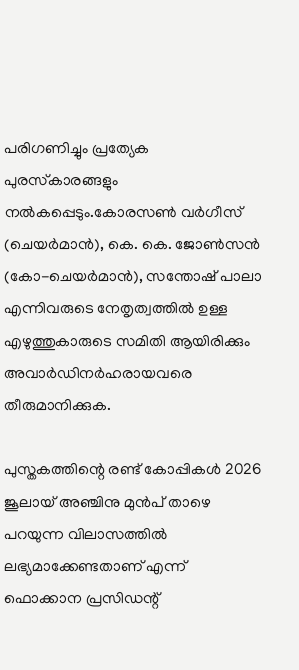പരിഗണിച്ചും പ്രത്യേക പുരസ്‌കാരങ്ങളും നല്‍കപ്പെടും.കോരസണ്‍ വര്‍ഗീസ് (ചെയര്‍മാന്‍), കെ. കെ. ജോണ്‍സന്‍ (കോ-ചെയര്‍മാന്‍), സന്തോഷ് പാലാ  എന്നിവരുടെ നേതൃത്വത്തില്‍ ഉള്ള  എഴുത്തുകാരുടെ സമിതി ആയിരിക്കും അവാര്‍ഡിനര്‍ഹരായവരെ തീരുമാനിക്കുക.

പുസ്തകത്തിന്റെ രണ്ട് കോപ്പികള്‍ 2026 ജൂലായ് അഞ്ചിനു മുന്‍പ് താഴെ പറയുന്ന വിലാസത്തില്‍ ലഭ്യമാക്കേണ്ടതാണ് എന്ന് ഫൊക്കാന പ്രസിഡന്റ്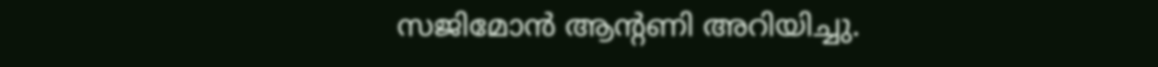സജിമോന്‍ ആന്റണി അറിയിച്ചു.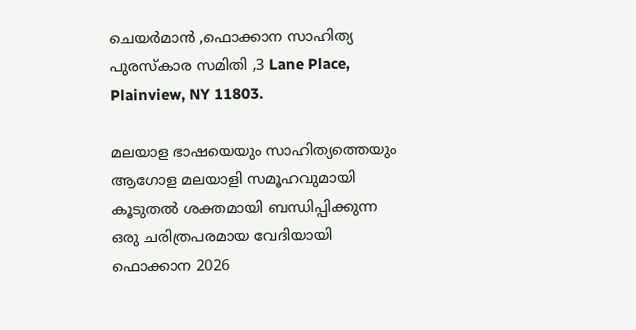ചെയര്‍മാന്‍ ,ഫൊക്കാന സാഹിത്യ പുരസ്‌കാര സമിതി ,3 Lane Place, Plainview, NY 11803.

മലയാള ഭാഷയെയും സാഹിത്യത്തെയും ആഗോള മലയാളി സമൂഹവുമായി കൂടുതല്‍ ശക്തമായി ബന്ധിപ്പിക്കുന്ന ഒരു ചരിത്രപരമായ വേദിയായി ഫൊക്കാന 2026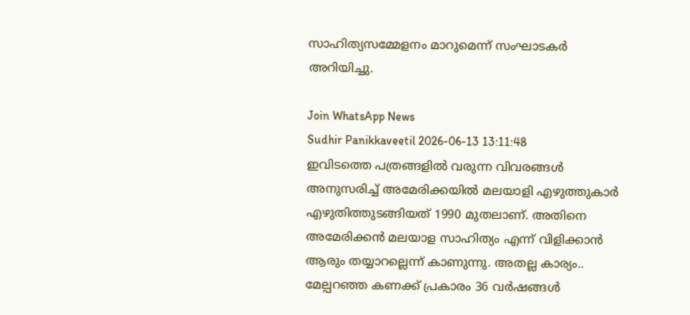സാഹിത്യസമ്മേളനം മാറുമെന്ന് സംഘാടകര്‍ അറിയിച്ചു.

Join WhatsApp News
Sudhir Panikkaveetil 2026-06-13 13:11:48
ഇവിടത്തെ പത്രങ്ങളിൽ വരുന്ന വിവരങ്ങൾ അനുസരിച്ച് അമേരിക്കയിൽ മലയാളി എഴുത്തുകാർ എഴുതിത്തുടങ്ങിയത് 1990 മുതലാണ്. അതിനെ അമേരിക്കൻ മലയാള സാഹിത്യം എന്ന് വിളിക്കാൻ ആരും തയ്യാറല്ലെന്ന് കാണുന്നു. അതല്ല കാര്യം.. മേല്പറഞ്ഞ കണക്ക് പ്രകാരം 36 വർഷങ്ങൾ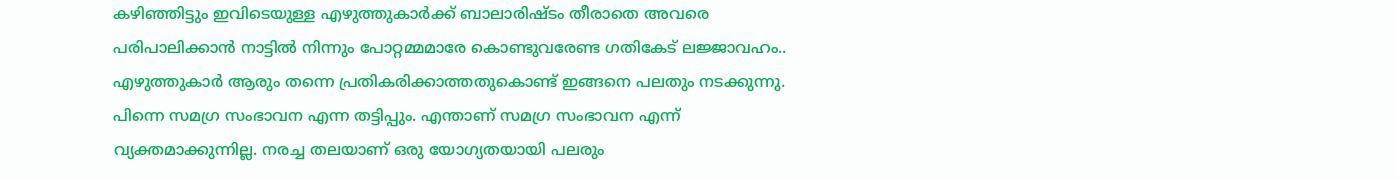കഴിഞ്ഞിട്ടും ഇവിടെയുള്ള എഴുത്തുകാർക്ക് ബാലാരിഷ്ടം തീരാതെ അവരെ പരിപാലിക്കാൻ നാട്ടിൽ നിന്നും പോറ്റമ്മമാരേ കൊണ്ടുവരേണ്ട ഗതികേട് ലജ്ജാവഹം.. എഴുത്തുകാർ ആരും തന്നെ പ്രതികരിക്കാത്തതുകൊണ്ട് ഇങ്ങനെ പലതും നടക്കുന്നു. പിന്നെ സമഗ്ര സംഭാവന എന്ന തട്ടിപ്പും. എന്താണ് സമഗ്ര സംഭാവന എന്ന് വ്യക്തമാക്കുന്നില്ല. നരച്ച തലയാണ് ഒരു യോഗ്യതയായി പലരും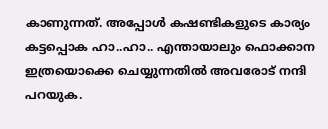കാണുന്നത്. അപ്പോൾ കഷണ്ടികളുടെ കാര്യം കട്ടപ്പൊക ഹാ..ഹാ.. എന്തായാലും ഫൊക്കാന ഇത്രയൊക്കെ ചെയ്യുന്നതിൽ അവരോട് നന്ദി പറയുക.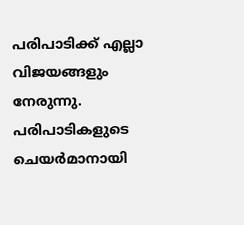പരിപാടിക്ക് എല്ലാ വിജയങ്ങളും നേരുന്നു. പരിപാടികളുടെ ചെയർമാനായി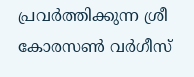പ്രവർത്തിക്കുന്ന ശ്രീ കോരസൺ വർഗീസ്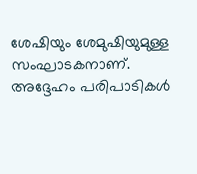ശേഷിയും ശേമുഷിയുമുള്ള സംഘാടകനാണ്. അദ്ദേഹം പരിപാടികൾ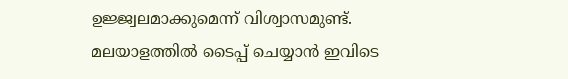ഉജ്ജ്വലമാക്കുമെന്ന് വിശ്വാസമുണ്ട്.
മലയാളത്തില്‍ ടൈപ്പ് ചെയ്യാന്‍ ഇവിടെ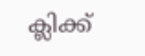ക്ലിക്ക്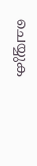ചെയ്യുക